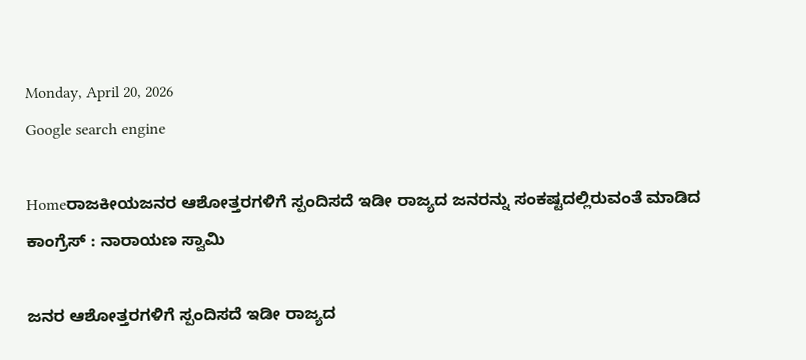Monday, April 20, 2026
Google search engine

Homeರಾಜಕೀಯಜನರ ಆಶೋತ್ತರಗಳಿಗೆ ಸ್ಪಂದಿಸದೆ ಇಡೀ ರಾಜ್ಯದ ಜನರನ್ನು ಸಂಕಷ್ಟದಲ್ಲಿರುವಂತೆ ಮಾಡಿದ ಕಾಂಗ್ರೆಸ್ : ನಾರಾಯಣ ಸ್ವಾಮಿ

ಜನರ ಆಶೋತ್ತರಗಳಿಗೆ ಸ್ಪಂದಿಸದೆ ಇಡೀ ರಾಜ್ಯದ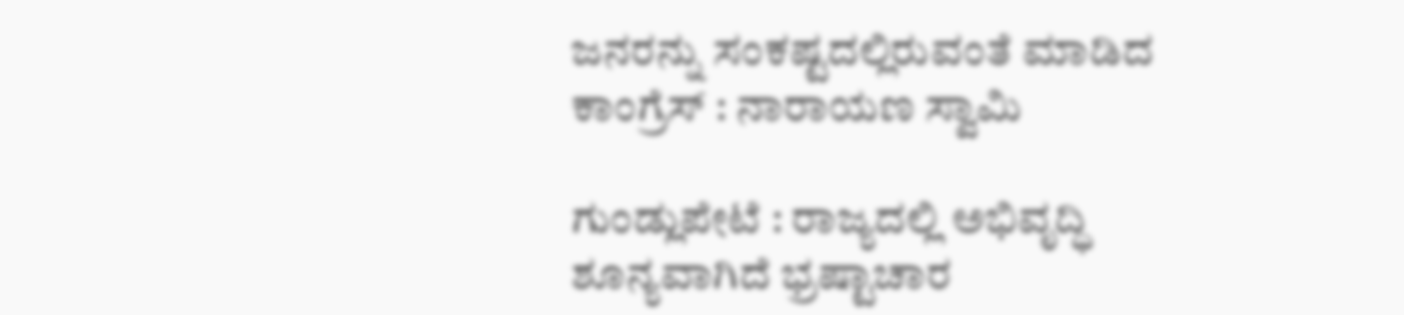ಜನರನ್ನು ಸಂಕಷ್ಟದಲ್ಲಿರುವಂತೆ ಮಾಡಿದ ಕಾಂಗ್ರೆಸ್ : ನಾರಾಯಣ ಸ್ವಾಮಿ

ಗುಂಡ್ಲುಪೇಟೆ : ರಾಜ್ಯದಲ್ಲಿ ಅಭಿವೃದ್ಧಿ ಶೂನ್ಯವಾಗಿದೆ ಭ್ರಷ್ಟಾಚಾರ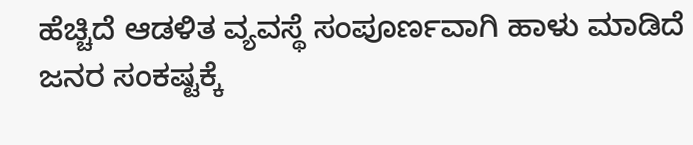ಹೆಚ್ಚಿದೆ ಆಡಳಿತ ವ್ಯವಸ್ಥೆ ಸಂಪೂರ್ಣವಾಗಿ ಹಾಳು ಮಾಡಿದೆ ಜನರ ಸಂಕಷ್ಟಕ್ಕೆ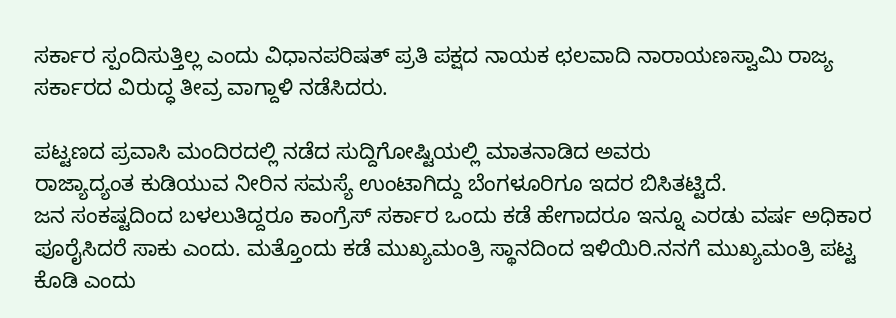ಸರ್ಕಾರ ಸ್ಪಂದಿಸುತ್ತಿಲ್ಲ ಎಂದು ‌ವಿಧಾನಪರಿಷತ್ ಪ್ರತಿ ಪಕ್ಷದ ನಾಯಕ ಛಲವಾದಿ ನಾರಾಯಣಸ್ವಾಮಿ ರಾಜ್ಯ ಸರ್ಕಾರದ ವಿರುದ್ಧ ತೀವ್ರ ವಾಗ್ದಾಳಿ ನಡೆಸಿದರು.

ಪಟ್ಟಣದ ಪ್ರವಾಸಿ ಮಂದಿರದಲ್ಲಿ ನಡೆದ ಸುದ್ದಿಗೋಷ್ಟಿಯಲ್ಲಿ ಮಾತನಾಡಿದ ಅವರು
ರಾಜ್ಯಾದ್ಯಂತ ಕುಡಿಯುವ ನೀರಿನ ಸಮಸ್ಯೆ ಉಂಟಾಗಿದ್ದು ಬೆಂಗಳೂರಿಗೂ ಇದರ ಬಿಸಿತಟ್ಟಿದೆ.
ಜನ ಸಂಕಷ್ಟದಿಂದ ಬಳಲುತಿದ್ದರೂ ಕಾಂಗ್ರೆಸ್ ಸರ್ಕಾರ ‌ಒಂದು ಕಡೆ ಹೇಗಾದರೂ ‌ಇನ್ನೂ ಎರಡು ವರ್ಷ ಅಧಿಕಾರ ಪೂರೈಸಿದರೆ ಸಾಕು ಎಂದು. ಮತ್ತೊಂದು ‌ಕಡೆ ಮುಖ್ಯಮಂತ್ರಿ ಸ್ಥಾನದಿಂದ ‌ಇಳಿಯಿರಿ.ನನಗೆ ಮುಖ್ಯಮಂತ್ರಿ ಪಟ್ಟ ಕೊಡಿ ಎಂದು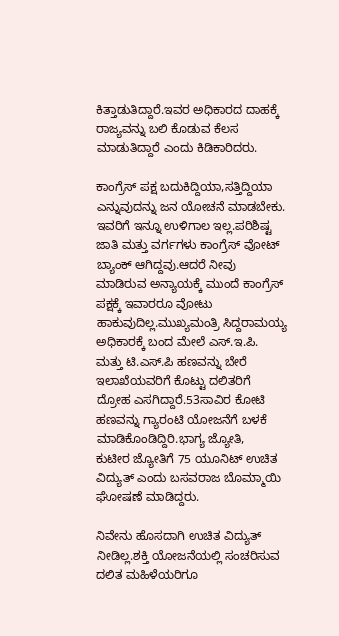ಕಿತ್ತಾಡುತಿದ್ದಾರೆ.ಇವರ ಅಧಿಕಾರದ ದಾಹಕ್ಕೆ ರಾಜ್ಯವನ್ನು ಬಲಿ‌ ಕೊಡುವ ಕೆಲಸ ಮಾಡುತಿದ್ದಾರೆ ಎಂದು ಕಿಡಿಕಾರಿದರು.

ಕಾಂಗ್ರೆಸ್ ಪಕ್ಷ ಬದುಕಿದ್ದಿಯಾ,ಸತ್ತಿದ್ದಿಯಾ ಎನ್ನುವುದನ್ನು ಜನ ಯೋಚನೆ ಮಾಡಬೇಕು. ಇವರಿಗೆ ಇನ್ನೂ ಉಳಿಗಾಲ ಇಲ್ಲ.ಪರಿಶಿಷ್ಟ ಜಾತಿ ಮತ್ತು ವರ್ಗಗಳು ಕಾಂಗ್ರೆಸ್ ‌ವೋಟ್ ಬ್ಯಾಂಕ್ ಆಗಿದ್ದವು.ಆದರೆ ನೀವು ಮಾಡಿರುವ ಅನ್ಯಾಯಕ್ಕೆ ಮುಂದೆ ಕಾಂಗ್ರೆಸ್ ಪಕ್ಷಕ್ಕೆ ‌ಇವಾರರೂ ವೋಟು ಹಾಕುವುದಿಲ್ಲ.ಮುಖ್ಯಮಂತ್ರಿ ‌ಸಿದ್ದರಾಮಯ್ಯ ಅಧಿಕಾರಕ್ಕೆ ಬಂದ ಮೇಲೆ ‌ಎಸ್.ಇ.ಪಿ. ಮತ್ತು ಟಿ.ಎಸ್.ಪಿ ಹಣವನ್ನು ಬೇರೆ ಇಲಾಖೆಯವರಿಗೆ ಕೊಟ್ಟು ದಲಿತರಿಗೆ ದ್ರೋಹ ಎಸಗಿದ್ದಾರೆ.53ಸಾವಿರ ಕೋಟಿ ಹಣವನ್ನು ‌ಗ್ಯಾರಂಟಿ ಯೋಜನೆಗೆ ‌ಬಳಕೆ‌ ಮಾಡಿಕೊಂಡಿದ್ದಿರಿ.ಭಾಗ್ಯ ಜ್ಯೋತಿ, ಕುಟೀರ ‌ಜ್ಯೋತಿಗೆ 75 ಯೂನಿಟ್ ‌ಉಚಿತ ವಿದ್ಯುತ್ ಎಂದು ಬಸವರಾಜ‌ ಬೊಮ್ಮಾಯಿ ಘೋಷಣೆ ಮಾಡಿದ್ದರು.

ನಿವೇನು ಹೊಸದಾಗಿ ಉಚಿತ ವಿದ್ಯುತ್ ನೀಡಿಲ್ಲ.ಶಕ್ತಿ ಯೋಜನೆಯಲ್ಲಿ ಸಂಚರಿಸುವ ದಲಿತ ‌ಮಹಿಳೆಯರಿಗೂ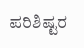ಪರಿಶಿಷ್ಟರ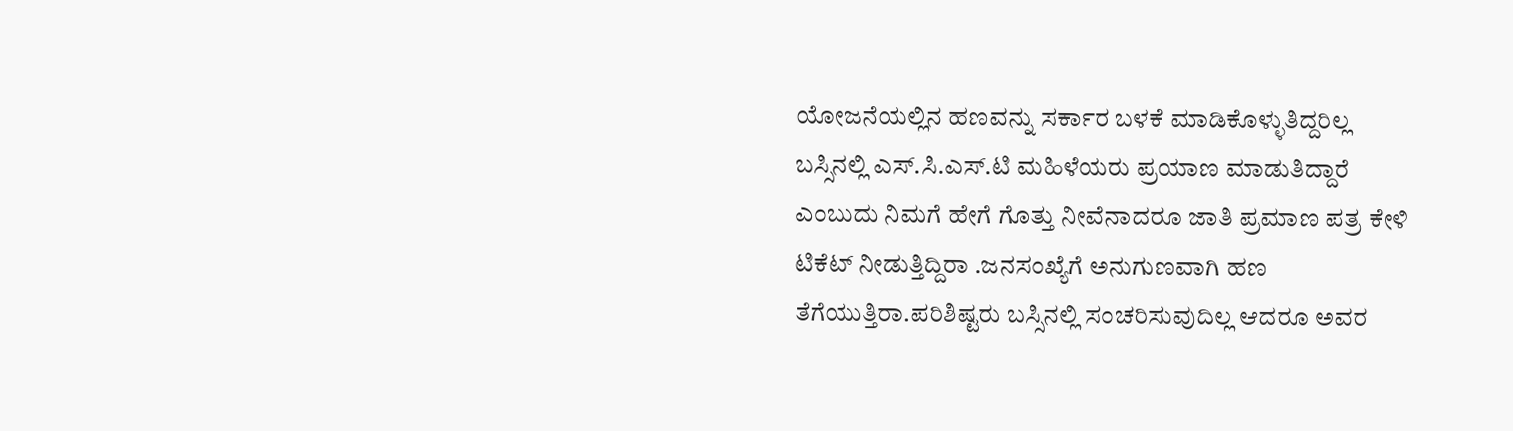ಯೋಜನೆಯಲ್ಲಿನ ಹಣವನ್ನು ಸರ್ಕಾರ ಬಳಕೆ ಮಾಡಿಕೊಳ್ಳುತಿದ್ದರಿಲ್ಲ ಬಸ್ಸಿನಲ್ಲಿ ‌ಎಸ್.ಸಿ.ಎಸ್.ಟಿ ಮಹಿಳೆಯರು ಪ್ರಯಾಣ ಮಾಡುತಿದ್ದಾರೆ ಎಂಬುದು ನಿಮಗೆ ಹೇಗೆ ಗೊತ್ತು ನೀವೆನಾದರೂ ಜಾತಿ ‌ಪ್ರಮಾಣ ಪತ್ರ ಕೇಳಿ ಟಿಕೆಟ್ ನೀಡುತ್ತಿದ್ದಿರಾ .ಜನಸಂಖ್ಯೆಗೆ ಅನುಗುಣವಾಗಿ ಹಣ ತೆಗೆಯುತ್ತಿರಾ.ಪರಿಶಿಷ್ಟರು ಬಸ್ಸಿನಲ್ಲಿ ಸಂಚರಿಸುವುದಿಲ್ಲ ಆದರೂ ‌ಅವರ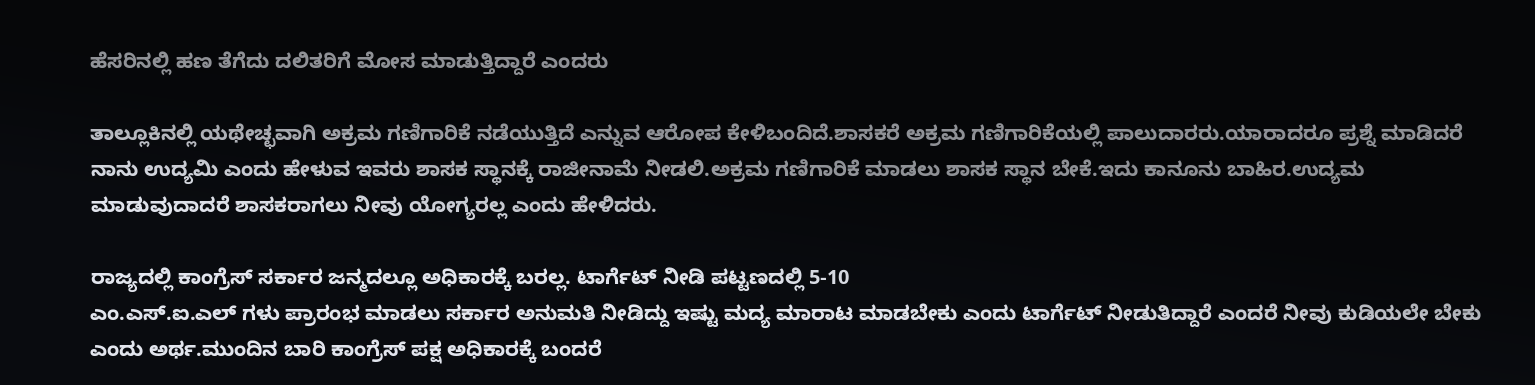ಹೆಸರಿನಲ್ಲಿ ಹಣ ತೆಗೆದು ದಲಿತರಿಗೆ ಮೋಸ ಮಾಡುತ್ತಿದ್ದಾರೆ ಎಂದರು

ತಾಲ್ಲೂಕಿನಲ್ಲಿ ಯಥೇಚ್ಛವಾಗಿ ಅಕ್ರಮ ಗಣಿಗಾರಿಕೆ ನಡೆಯುತ್ತಿದೆ ಎನ್ನುವ ಆರೋಪ ಕೇಳಿಬಂದಿದೆ.ಶಾಸಕರೆ ಅಕ್ರಮ ಗಣಿಗಾರಿಕೆಯಲ್ಲಿ ‌ಪಾಲುದಾರರು.ಯಾರಾದರೂ ಪ್ರಶ್ನೆ ಮಾಡಿದರೆ ನಾನು ‌ಉದ್ಯಮಿ ಎಂದು ಹೇಳುವ ಇವರು ಶಾಸಕ ಸ್ಥಾನಕ್ಕೆ ‌ರಾಜೀನಾಮೆ ನೀಡಲಿ.ಅಕ್ರಮ ಗಣಿಗಾರಿಕೆ ಮಾಡಲು ಶಾಸಕ ಸ್ಥಾನ ಬೇಕೆ.ಇದು ‌ಕಾನೂನು ಬಾಹಿರ.ಉದ್ಯಮ ಮಾಡುವುದಾದರೆ ಶಾಸಕರಾಗಲು‌ ನೀವು‌ ಯೋಗ್ಯರಲ್ಲ‌ ಎಂದು ‌ಹೇಳಿದರು.

ರಾಜ್ಯದಲ್ಲಿ ಕಾಂಗ್ರೆಸ್ ಸರ್ಕಾರ ಜನ್ಮದಲ್ಲೂ ಅಧಿಕಾರಕ್ಕೆ ಬರಲ್ಲ. ಟಾರ್ಗೆಟ್ ನೀಡಿ ಪಟ್ಟಣದಲ್ಲಿ 5-10
ಎಂ.ಎಸ್.ಐ.ಎಲ್ ಗಳು ‌ಪ್ರಾರಂಭ ಮಾಡಲು ಸರ್ಕಾರ ‌ಅನುಮತಿ ನೀಡಿದ್ದು ಇಷ್ಟು ಮದ್ಯ ಮಾರಾಟ ಮಾಡಬೇಕು ಎಂದು ಟಾರ್ಗೆಟ್ ನೀಡುತಿದ್ದಾರೆ ಎಂದರೆ ನೀವು ಕುಡಿಯಲೇ ಬೇಕು‌ ಎಂದು ‌ಅರ್ಥ.ಮುಂದಿನ ಬಾರಿ ಕಾಂಗ್ರೆಸ್ ಪಕ್ಷ ಅಧಿಕಾರಕ್ಕೆ ಬಂದರೆ‌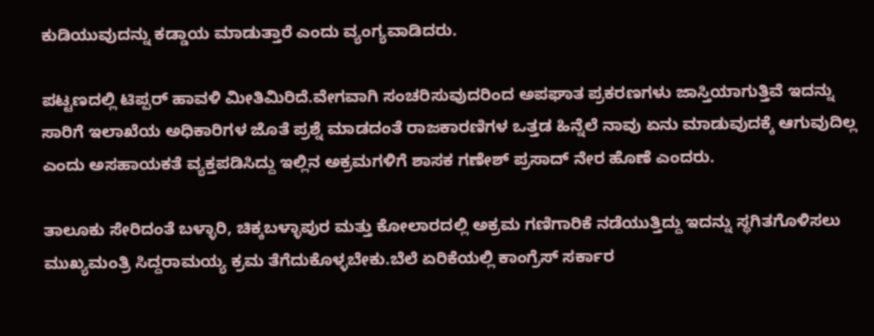ಕುಡಿಯುವುದನ್ನು ಕಡ್ಡಾಯ ಮಾಡುತ್ತಾರೆ ಎಂದು ‌ವ್ಯಂಗ್ಯವಾಡಿದರು.

ಪಟ್ಟಣದಲ್ಲಿ ಟಿಪ್ಪರ್ ಹಾವಳಿ ಮೀತಿಮಿರಿದೆ.ವೇಗವಾಗಿ ಸಂಚರಿಸುವುದರಿಂದ ಅಪಘಾತ ಪ್ರಕರಣಗಳು ಜಾಸ್ತಿಯಾಗುತ್ತಿವೆ ಇದನ್ನು ಸಾರಿಗೆ ‌ಇಲಾಖೆಯ ಅಧಿಕಾರಿಗಳ ಜೊತೆ ಪ್ರಶ್ನೆ ಮಾಡದಂತೆ ರಾಜಕಾರಣಿಗಳ ‌ಒತ್ತಡ ಹಿನ್ನೆಲೆ ನಾವು ಏನು ಮಾಡುವುದಕ್ಕೆ ಆಗುವುದಿಲ್ಲ ಎಂದು ಅಸಹಾಯಕತೆ ವ್ಯಕ್ತಪಡಿಸಿದ್ದು ಇಲ್ಲಿನ ‌ಅಕ್ರಮಗಳಿಗೆ ಶಾಸಕ ಗಣೇಶ್ ಪ್ರಸಾದ್ ನೇರ ಹೊಣೆ ಎಂದರು.

ತಾಲೂಕು ಸೇರಿದಂತೆ ಬಳ್ಳಾರಿ, ಚಿಕ್ಕಬಳ್ಳಾಪುರ ಮತ್ತು ‌ಕೋಲಾರದಲ್ಲಿ ಅಕ್ರಮ ಗಣಿಗಾರಿಕೆ ‌ನಡೆಯುತ್ತಿದ್ದು ಇದನ್ನು ಸ್ಥಗಿತಗೊಳಿಸಲು‌ ಮುಖ್ಯಮಂತ್ರಿ ‌ಸಿದ್ದರಾಮಯ್ಯ‌ ಕ್ರಮ ತೆಗೆದುಕೊಳ್ಳಬೇಕು.ಬೆಲೆ ಏರಿಕೆಯಲ್ಲಿ ಕಾಂಗ್ರೆಸ್ ‌ಸರ್ಕಾರ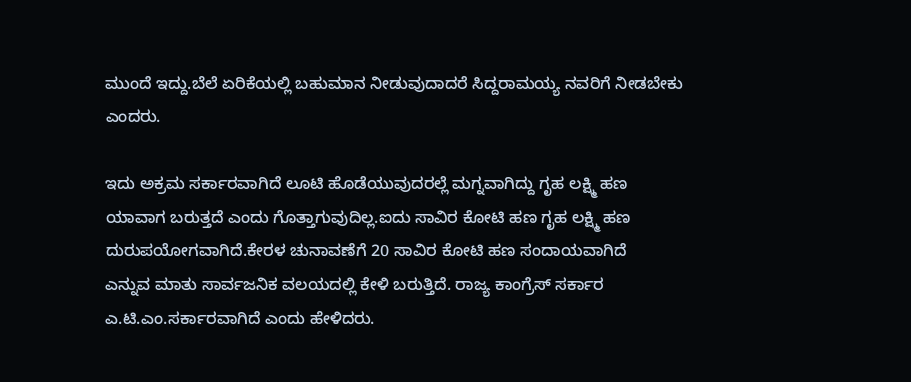ಮುಂದೆ‌ ಇದ್ದು.ಬೆಲೆ ಏರಿಕೆಯಲ್ಲಿ ಬಹುಮಾನ ನೀಡುವುದಾದರೆ ಸಿದ್ದರಾಮಯ್ಯ ನವರಿಗೆ ನೀಡಬೇಕು ಎಂದರು.

ಇದು ಅಕ್ರಮ ಸರ್ಕಾರವಾಗಿದೆ ಲೂಟಿ ಹೊಡೆಯುವುದರಲ್ಲೆ‌ ಮಗ್ನವಾಗಿದ್ದು ಗೃಹ ಲಕ್ಷ್ಮಿ ಹಣ ಯಾವಾಗ ಬರುತ್ತದೆ ಎಂದು ಗೊತ್ತಾಗುವುದಿಲ್ಲ.ಐದು ಸಾವಿರ ಕೋಟಿ ಹಣ ಗೃಹ ಲಕ್ಷ್ಮಿ ‌ಹಣ‌ ದುರುಪಯೋಗವಾಗಿದೆ.ಕೇರಳ ಚುನಾವಣೆಗೆ‌ 20 ಸಾವಿರ ‌ಕೋಟಿ ಹಣ ಸಂದಾಯವಾಗಿದೆ‌ ಎನ್ನುವ ‌ಮಾತು‌ ಸಾರ್ವಜನಿಕ ವಲಯದಲ್ಲಿ ‌ಕೇಳಿ ಬರುತ್ತಿದೆ. ರಾಜ್ಯ ಕಾಂಗ್ರೆಸ್ ಸರ್ಕಾರ ಎ.ಟಿ.ಎಂ.ಸರ್ಕಾರವಾಗಿದೆ ಎಂದು‌ ಹೇಳಿದರು.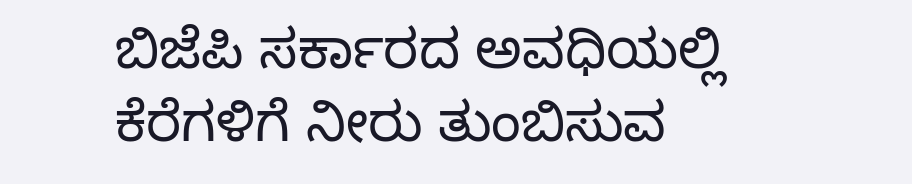ಬಿಜೆಪಿ ಸರ್ಕಾರದ ಅವಧಿಯಲ್ಲಿ ಕೆರೆಗಳಿಗೆ ನೀರು ತುಂಬಿಸುವ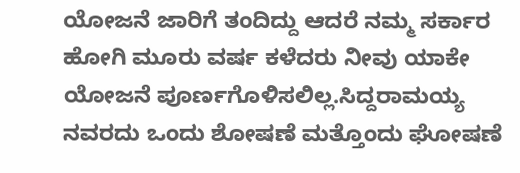ಯೋಜನೆ ಜಾರಿಗೆ ‌ತಂದಿದ್ದು ಆದರೆ ನಮ್ಮ ಸರ್ಕಾರ ಹೋಗಿ ಮೂರು ವರ್ಷ‌‌ ಕಳೆದರು ನೀವು ಯಾಕೇ ಯೋಜನೆ ಪೂರ್ಣಗೊಳಿಸಲಿಲ್ಲ.ಸಿದ್ದರಾಮಯ್ಯ ನವರದು ಒಂದು ಶೋಷಣೆ ಮತ್ತೊಂದು ಘೋಷಣೆ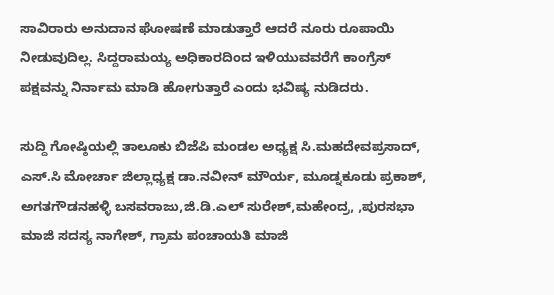ಸಾವಿರಾರು ಅನುದಾನ ಘೋಷಣೆ ಮಾಡುತ್ತಾರೆ ಆದರೆ ನೂರು ರೂಪಾಯಿ ನೀಡುವುದಿಲ್ಲ. ಸಿದ್ದರಾಮಯ್ಯ ‌ಅಧಿಕಾರದಿಂದ‌ ಇಳಿಯುವವರೆಗೆ ಕಾಂಗ್ರೆಸ್ ಪಕ್ಷವನ್ನು ‌ನಿರ್ನಾಮ ಮಾಡಿ ಹೋಗುತ್ತಾರೆ ಎಂದು ಭವಿಷ್ಯ ನುಡಿದರು.

ಸುದ್ದಿ ಗೋಷ್ಠಿಯಲ್ಲಿ ತಾಲೂಕು ಬಿಜೆಪಿ ‌ಮಂಡಲ‌ ಅಧ್ಯಕ್ಷ ಸಿ.ಮಹದೇವಪ್ರಸಾದ್, ಎಸ್.ಸಿ‌ ಮೋರ್ಚಾ ಜಿಲ್ಲಾಧ್ಯಕ್ಷ ಡಾ.ನವೀನ್ ಮೌರ್ಯ, ಮೂಡ್ನಕೂಡು ಪ್ರಕಾಶ್, ಅಗತಗೌಡನಹಳ್ಳಿ ಬಸವರಾಜು,ಜಿ.ಡಿ.ಎಲ್ ಸುರೇಶ್,ಮಹೇಂದ್ರ, ,ಪುರಸಭಾ ಮಾಜಿ ಸದಸ್ಯ ನಾಗೇಶ್, ಗ್ರಾಮ ಪಂಚಾಯತಿ ಮಾಜಿ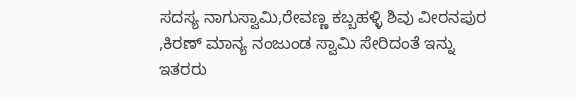ಸದಸ್ಯ ನಾಗುಸ್ವಾಮಿ,ರೇವಣ್ಣ ಕಬ್ಬಹಳ್ಳಿ ಶಿವು ವೀರನಪುರ
,ಕಿರಣ್ ಮಾನ್ಯ ನಂಜುಂಡ ಸ್ವಾಮಿ ಸೇರಿದಂತೆ ಇನ್ನು ಇತರರು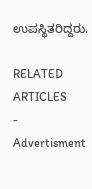ಉಪಸ್ಥಿತರಿದ್ದರು.

RELATED ARTICLES
- Advertisment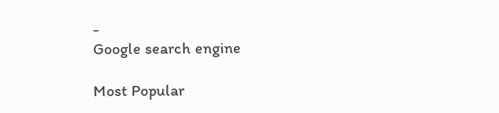-
Google search engine

Most Popular